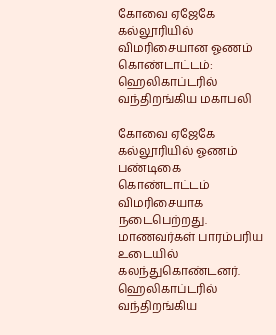கோவை ஏஜேகே கல்லூரியில் விமரிசையான ஓணம் கொண்டாட்டம்: ஹெலிகாப்டரில் வந்திறங்கிய மகாபலி

கோவை ஏஜேகே கல்லூரியில் ஓணம் பண்டிகை கொண்டாட்டம் விமரிசையாக நடைபெற்றது. மாணவர்கள் பாரம்பரிய உடையில் கலந்துகொண்டனர். ஹெலிகாப்டரில் வந்திறங்கிய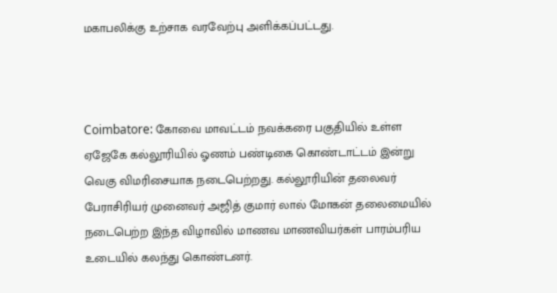மகாபலிக்கு உற்சாக வரவேற்பு அளிக்கப்பட்டது.



Coimbatore: கோவை மாவட்டம் நவக்கரை பகுதியில் உள்ள ஏஜேகே கல்லூரியில் ஓணம் பண்டிகை கொண்டாட்டம் இன்று வெகு விமரிசையாக நடைபெற்றது. கல்லூரியின் தலைவர் பேராசிரியர் முனைவர் அஜித் குமார் லால் மோகன் தலைமையில் நடைபெற்ற இந்த விழாவில் மாணவ மாணவியர்கள் பாரம்பரிய உடையில் கலந்து கொண்டனர்.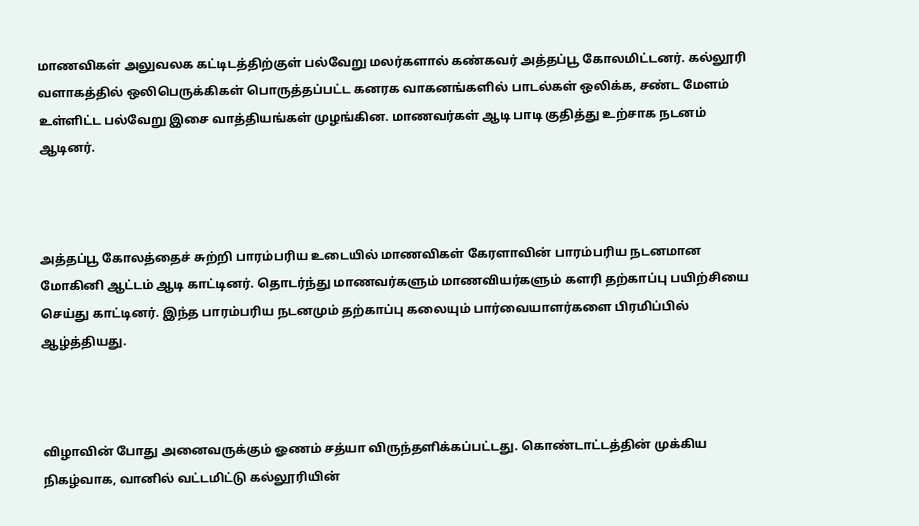மாணவிகள் அலுவலக கட்டிடத்திற்குள் பல்வேறு மலர்களால் கண்கவர் அத்தப்பூ கோலமிட்டனர். கல்லூரி வளாகத்தில் ஒலிபெருக்கிகள் பொருத்தப்பட்ட கனரக வாகனங்களில் பாடல்கள் ஒலிக்க, சண்ட மேளம் உள்ளிட்ட பல்வேறு இசை வாத்தியங்கள் முழங்கின. மாணவர்கள் ஆடி பாடி குதித்து உற்சாக நடனம் ஆடினர்.



அத்தப்பூ கோலத்தைச் சுற்றி பாரம்பரிய உடையில் மாணவிகள் கேரளாவின் பாரம்பரிய நடனமான மோகினி ஆட்டம் ஆடி காட்டினர். தொடர்ந்து மாணவர்களும் மாணவியர்களும் களரி தற்காப்பு பயிற்சியை செய்து காட்டினர். இந்த பாரம்பரிய நடனமும் தற்காப்பு கலையும் பார்வையாளர்களை பிரமிப்பில் ஆழ்த்தியது.



விழாவின் போது அனைவருக்கும் ஓணம் சத்யா விருந்தளிக்கப்பட்டது. கொண்டாட்டத்தின் முக்கிய நிகழ்வாக, வானில் வட்டமிட்டு கல்லூரியின்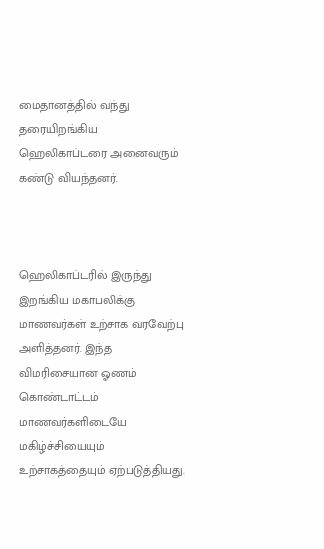மைதானத்தில் வந்து தரையிறங்கிய ஹெலிகாப்டரை அனைவரும் கண்டு வியந்தனர்.



ஹெலிகாப்டரில் இருந்து இறங்கிய மகாபலிக்கு மாணவர்கள் உற்சாக வரவேற்பு அளித்தனர். இந்த விமரிசையான ஓணம் கொண்டாட்டம் மாணவர்களிடையே மகிழ்ச்சியையும் உற்சாகத்தையும் ஏற்படுத்தியது.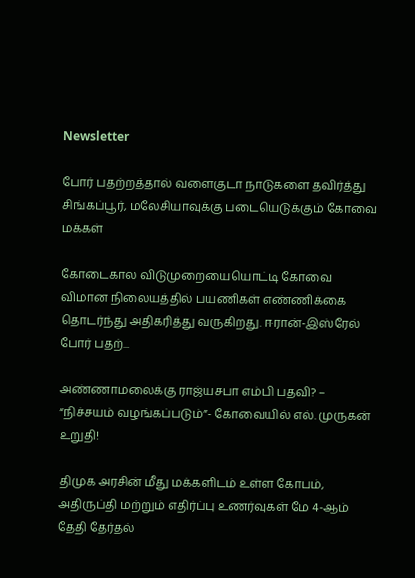Newsletter

போர் பதற்றத்தால் வளைகுடா நாடுகளை தவிர்த்து சிங்கப்பூர், மலேசியாவுக்கு படையெடுக்கும் கோவை மக்கள்

கோடைகால விடுமுறையையொட்டி கோவை விமான நிலையத்தில் பயணிகள் எண்ணிக்கை தொடர்ந்து அதிகரித்து வருகிறது. ஈரான்-இஸ்ரேல் போர் பதற்...

அண்ணாமலைக்கு ராஜ்யசபா எம்பி பதவி? – “நிச்சயம் வழங்கப்படும்”- கோவையில் எல். முருகன் உறுதி!

திமுக அரசின் மீது மக்களிடம் உள்ள கோபம், அதிருப்தி மற்றும் எதிர்ப்பு உணர்வுகள் மே 4-ஆம் தேதி தேர்தல்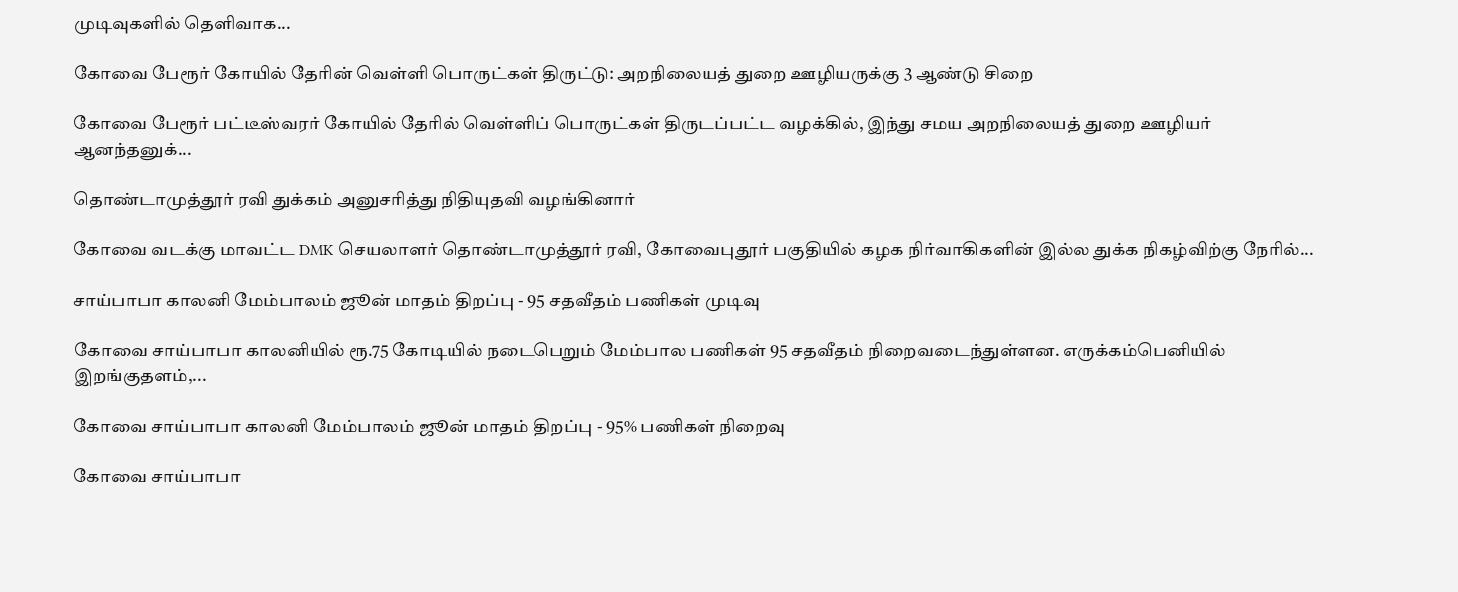முடிவுகளில் தெளிவாக...

கோவை பேரூர் கோயில் தேரின் வெள்ளி பொருட்கள் திருட்டு: அறநிலையத் துறை ஊழியருக்கு 3 ஆண்டு சிறை

கோவை பேரூர் பட்டீஸ்வரர் கோயில் தேரில் வெள்ளிப் பொருட்கள் திருடப்பட்ட வழக்கில், இந்து சமய அறநிலையத் துறை ஊழியர் ஆனந்தனுக்...

தொண்டாமுத்தூர் ரவி துக்கம் அனுசரித்து நிதியுதவி வழங்கினார்

கோவை வடக்கு மாவட்ட DMK செயலாளர் தொண்டாமுத்தூர் ரவி, கோவைபுதூர் பகுதியில் கழக நிர்வாகிகளின் இல்ல துக்க நிகழ்விற்கு நேரில்...

சாய்பாபா காலனி மேம்பாலம் ஜூன் மாதம் திறப்பு - 95 சதவீதம் பணிகள் முடிவு

கோவை சாய்பாபா காலனியில் ரூ.75 கோடியில் நடைபெறும் மேம்பால பணிகள் 95 சதவீதம் நிறைவடைந்துள்ளன. எருக்கம்பெனியில் இறங்குதளம்,...

கோவை சாய்பாபா காலனி மேம்பாலம் ஜூன் மாதம் திறப்பு - 95% பணிகள் நிறைவு

கோவை சாய்பாபா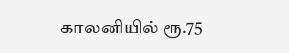காலனியில் ரூ.75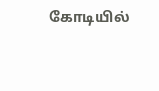கோடியில்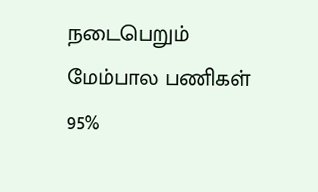நடைபெறும் மேம்பால பணிகள் 95%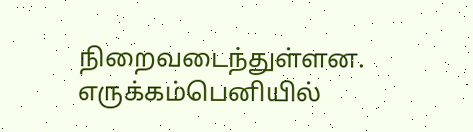நிறைவடைந்துள்ளன. எருக்கம்பெனியில்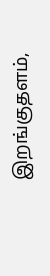இறங்குதளம்,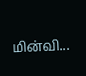மின்வி...